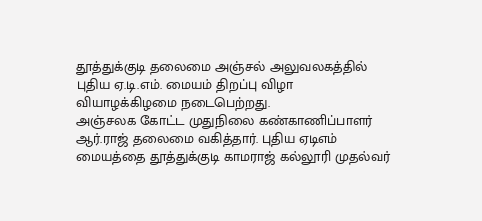தூத்துக்குடி தலைமை அஞ்சல் அலுவலகத்தில் புதிய ஏ.டி.எம். மையம் திறப்பு விழா வியாழக்கிழமை நடைபெற்றது.
அஞ்சலக கோட்ட முதுநிலை கண்காணிப்பாளர் ஆர்.ராஜ் தலைமை வகித்தார். புதிய ஏடிஎம் மையத்தை தூத்துக்குடி காமராஜ் கல்லூரி முதல்வர்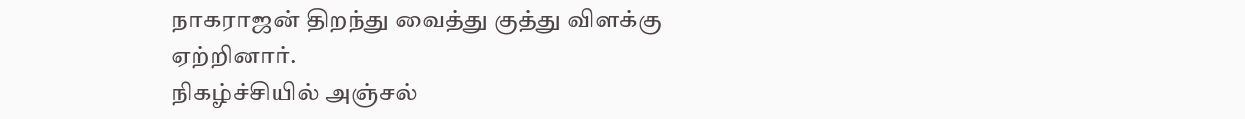நாகராஜன் திறந்து வைத்து குத்து விளக்கு ஏற்றினார்.
நிகழ்ச்சியில் அஞ்சல்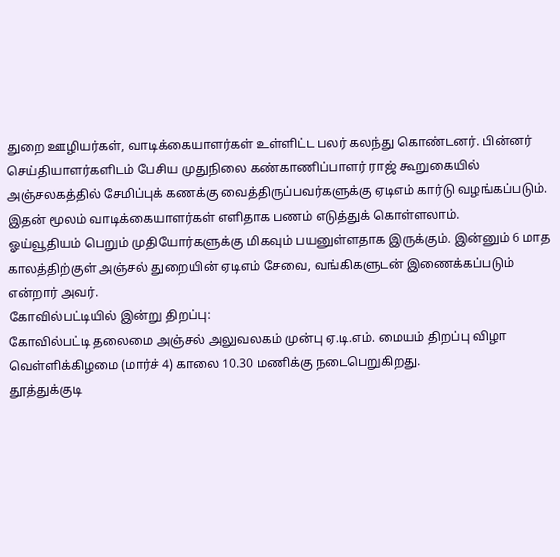துறை ஊழியர்கள், வாடிக்கையாளர்கள் உள்ளிட்ட பலர் கலந்து கொண்டனர். பின்னர் செய்தியாளர்களிடம் பேசிய முதுநிலை கண்காணிப்பாளர் ராஜ் கூறுகையில் அஞ்சலகத்தில் சேமிப்புக் கணக்கு வைத்திருப்பவர்களுக்கு ஏடிஎம் கார்டு வழங்கப்படும். இதன் மூலம் வாடிக்கையாளர்கள் எளிதாக பணம் எடுத்துக் கொள்ளலாம்.
ஓய்வூதியம் பெறும் முதியோர்களுக்கு மிகவும் பயனுள்ளதாக இருக்கும். இன்னும் 6 மாத காலத்திற்குள் அஞ்சல் துறையின் ஏடிஎம் சேவை, வங்கிகளுடன் இணைக்கப்படும் என்றார் அவர்.
கோவில்பட்டியில் இன்று திறப்பு:
கோவில்பட்டி தலைமை அஞ்சல் அலுவலகம் முன்பு ஏ.டி.எம். மையம் திறப்பு விழா வெள்ளிக்கிழமை (மார்ச் 4) காலை 10.30 மணிக்கு நடைபெறுகிறது.
தூத்துக்குடி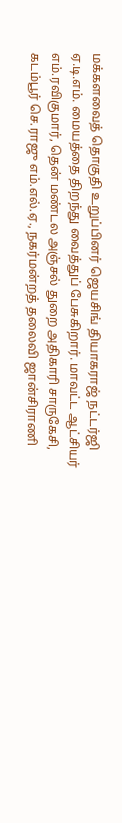மக்களவைத் தொகுதி உறுப்பினர் ஜெயசிங் தியாகராஜ் நட்டர்ஜி ஏ.டி.எம். மையத்தை திறந்து வைத்துப் பேசுகிறார். மாவட்ட ஆட்சியர் எம்.ரவிகுமார், தென் மண்டல அஞ்சல் துறை அதிகாரி சாருகேசி, கடம்பூர் செ.ராஜு எம்.எல்.ஏ., நகர்மன்றத் தலைவி ஜான்சிராணி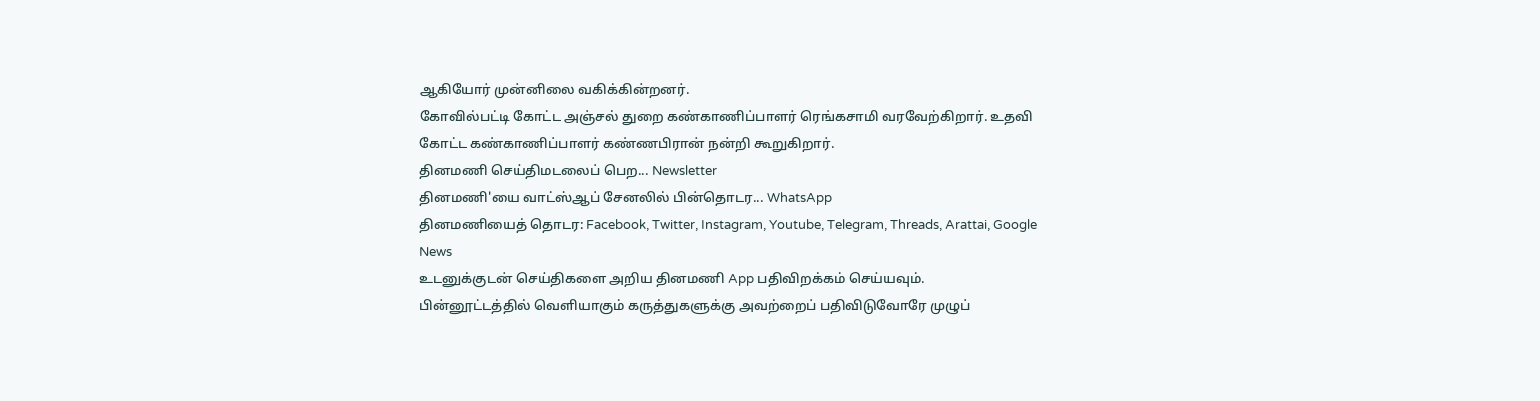ஆகியோர் முன்னிலை வகிக்கின்றனர்.
கோவில்பட்டி கோட்ட அஞ்சல் துறை கண்காணிப்பாளர் ரெங்கசாமி வரவேற்கிறார். உதவி கோட்ட கண்காணிப்பாளர் கண்ணபிரான் நன்றி கூறுகிறார்.
தினமணி செய்திமடலைப் பெற... Newsletter
தினமணி'யை வாட்ஸ்ஆப் சேனலில் பின்தொடர... WhatsApp
தினமணியைத் தொடர: Facebook, Twitter, Instagram, Youtube, Telegram, Threads, Arattai, Google News
உடனுக்குடன் செய்திகளை அறிய தினமணி App பதிவிறக்கம் செய்யவும்.
பின்னூட்டத்தில் வெளியாகும் கருத்துகளுக்கு அவற்றைப் பதிவிடுவோரே முழுப்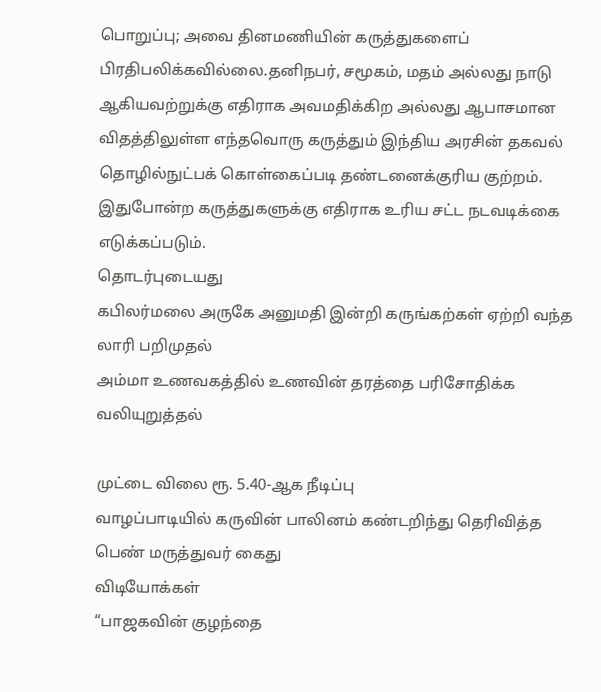பொறுப்பு; அவை தினமணியின் கருத்துகளைப் பிரதிபலிக்கவில்லை.தனிநபர், சமூகம், மதம் அல்லது நாடு ஆகியவற்றுக்கு எதிராக அவமதிக்கிற அல்லது ஆபாசமான விதத்திலுள்ள எந்தவொரு கருத்தும் இந்திய அரசின் தகவல் தொழில்நுட்பக் கொள்கைப்படி தண்டனைக்குரிய குற்றம். இதுபோன்ற கருத்துகளுக்கு எதிராக உரிய சட்ட நடவடிக்கை எடுக்கப்படும்.
தொடர்புடையது
கபிலர்மலை அருகே அனுமதி இன்றி கருங்கற்கள் ஏற்றி வந்த லாரி பறிமுதல்
அம்மா உணவகத்தில் உணவின் தரத்தை பரிசோதிக்க வலியுறுத்தல்

முட்டை விலை ரூ. 5.40-ஆக நீடிப்பு
வாழப்பாடியில் கருவின் பாலினம் கண்டறிந்து தெரிவித்த பெண் மருத்துவர் கைது
விடியோக்கள்
“பாஜகவின் குழந்தை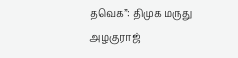தவெக”: திமுக மருது அழகுராஜ்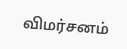விமர்சனம்